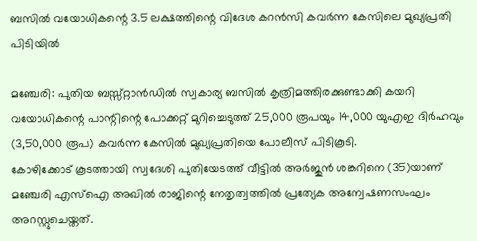ബസിൽ വയോധികന്റെ 3.5 ലക്ഷത്തിന്റെ വിദേശ കറൻസി കവർന്ന കേസിലെ മുഖ്യപ്രതി പിടിയിൽ

മഞ്ചേരി: പുതിയ ബസ്സ്റ്റാൻഡിൽ സ്വകാര്യ ബസിൽ കൃത്രിമത്തിരക്കുണ്ടാക്കി കയറി വയോധികന്റെ പാന്റിന്റെ പോക്കറ്റ് മുറിച്ചെടുത്ത് 25,000 രൂപയും 14,000 യുഎഇ ദിർഹവും (3,50,000 രൂപ) കവർന്ന കേസിൽ മുഖ്യപ്രതിയെ പോലീസ് പിടികൂടി.
കോഴിക്കോട് കൂടത്തായി സ്വദേശി പുതിയേടത്ത് വീട്ടിൽ അർജുൻ ശങ്കറിനെ (35)യാണ് മഞ്ചേരി എസ്ഐ അഖിൽ രാജിന്റെ നേതൃത്വത്തിൽ പ്രത്യേക അന്വേഷണസംഘം അറസ്റ്റുചെയ്തത്.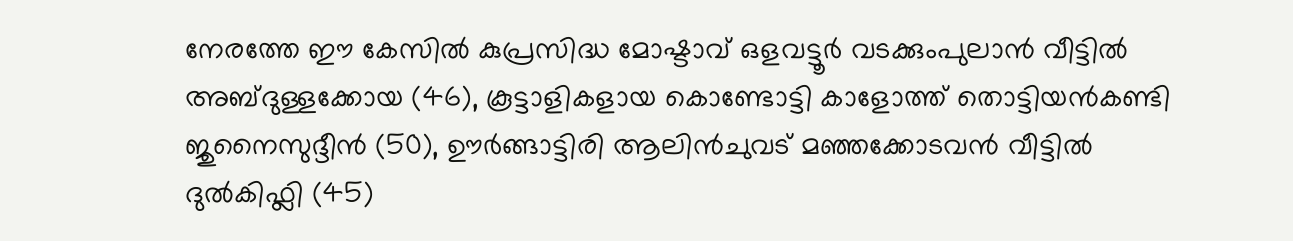നേരത്തേ ഈ കേസിൽ കുപ്രസിദ്ധ മോഷ്ടാവ് ഒളവട്ടൂർ വടക്കുംപുലാൻ വീട്ടിൽ അബ്ദുള്ളക്കോയ (46), കൂട്ടാളികളായ കൊണ്ടോട്ടി കാളോത്ത് തൊട്ടിയൻകണ്ടി ജുനൈസുദ്ദീൻ (50), ഊർങ്ങാട്ടിരി ആലിൻചുവട് മഞ്ഞക്കോടവൻ വീട്ടിൽ ദുൽകിഫ്ലി (45)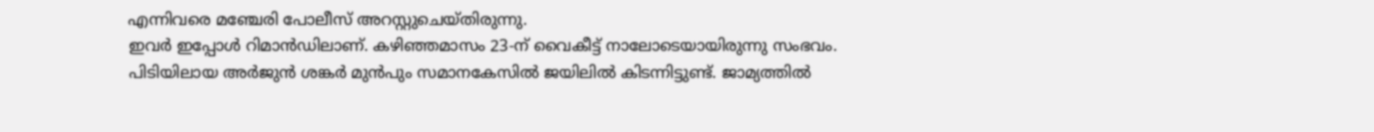എന്നിവരെ മഞ്ചേരി പോലീസ് അറസ്റ്റുചെയ്തിരുന്നു.
ഇവർ ഇപ്പോൾ റിമാൻഡിലാണ്. കഴിഞ്ഞമാസം 23-ന് വൈകീട്ട് നാലോടെയായിരുന്നു സംഭവം.
പിടിയിലായ അർജുൻ ശങ്കർ മുൻപും സമാനകേസിൽ ജയിലിൽ കിടന്നിട്ടുണ്ട്. ജാമ്യത്തിൽ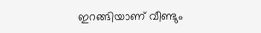ഇറങ്ങിയാണ് വീണ്ടും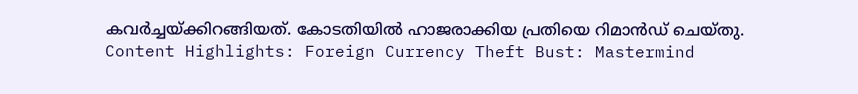കവർച്ചയ്ക്കിറങ്ങിയത്. കോടതിയിൽ ഹാജരാക്കിയ പ്രതിയെ റിമാൻഡ് ചെയ്തു.
Content Highlights: Foreign Currency Theft Bust: Mastermind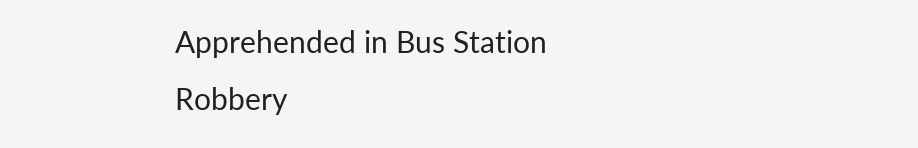Apprehended in Bus Station Robbery